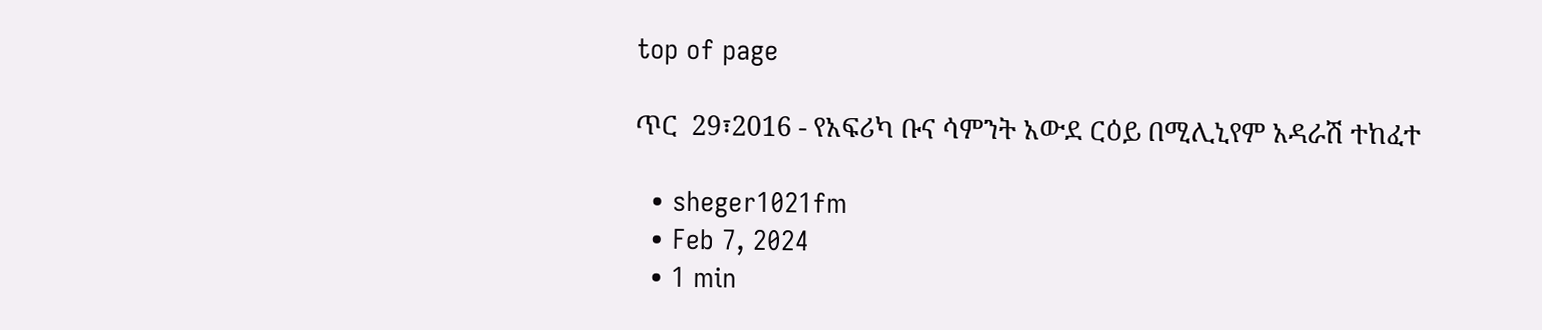top of page

ጥር  29፣2016 - የአፍሪካ ቡና ሳምንት አውደ ርዕይ በሚሊኒየም አዳራሽ ተከፈተ

  • sheger1021fm
  • Feb 7, 2024
  • 1 min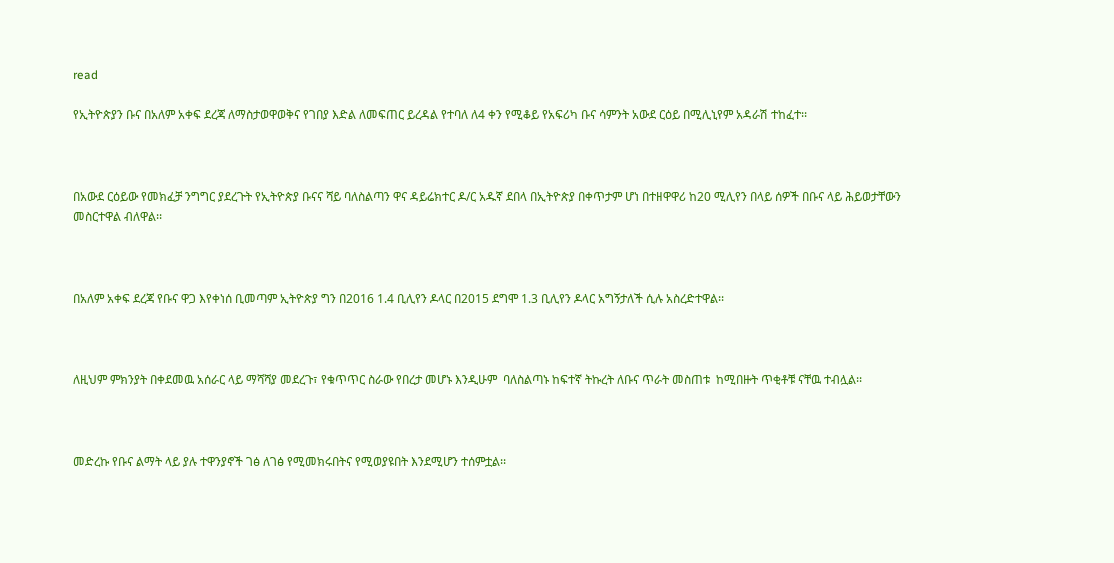read

የኢትዮጵያን ቡና በአለም አቀፍ ደረጃ ለማስታወዋወቅና የገበያ እድል ለመፍጠር ይረዳል የተባለ ለ4 ቀን የሚቆይ የአፍሪካ ቡና ሳምንት አውደ ርዕይ በሚሊኒየም አዳራሽ ተከፈተ፡፡



በአውደ ርዕይው የመክፈቻ ንግግር ያደረጉት የኢትዮጵያ ቡናና ሻይ ባለስልጣን ዋና ዳይሬክተር ዶ/ር አዱኛ ደበላ በኢትዮጵያ በቀጥታም ሆነ በተዘዋዋሪ ከ20 ሚሊየን በላይ ሰዎች በቡና ላይ ሕይወታቸውን መስርተዋል ብለዋል፡፡



በአለም አቀፍ ደረጃ የቡና ዋጋ እየቀነሰ ቢመጣም ኢትዮጵያ ግን በ2016 1.4 ቢሊየን ዶላር በ2015 ደግሞ 1.3 ቢሊየን ዶላር አግኝታለች ሲሉ አስረድተዋል፡፡



ለዚህም ምክንያት በቀደመዉ አሰራር ላይ ማሻሻያ መደረጉ፣ የቁጥጥር ስራው የበረታ መሆኑ እንዲሁም  ባለስልጣኑ ከፍተኛ ትኩረት ለቡና ጥራት መስጠቱ  ከሚበዙት ጥቂቶቹ ናቸዉ ተብሏል፡፡



መድረኩ የቡና ልማት ላይ ያሉ ተዋንያኖች ገፅ ለገፅ የሚመክሩበትና የሚወያዩበት እንደሚሆን ተሰምቷል፡፡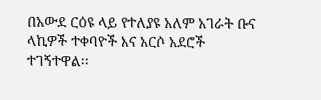በአውደ ርዕዩ ላይ የተለያዩ አለም አገራት ቡና ላኪዎች ተቀባዮች እና አርሶ አደሮች ተገኝተዋል፡፡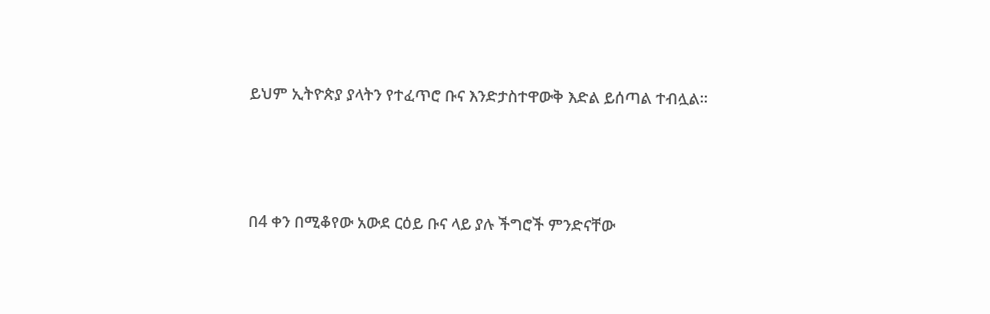ይህም ኢትዮጵያ ያላትን የተፈጥሮ ቡና እንድታስተዋውቅ እድል ይሰጣል ተብሏል፡፡



በ4 ቀን በሚቆየው አውደ ርዕይ ቡና ላይ ያሉ ችግሮች ምንድናቸው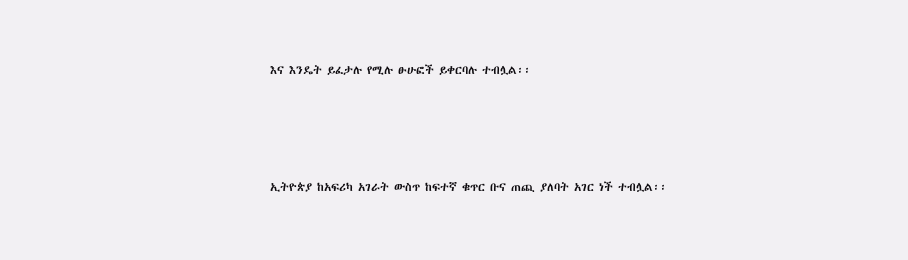እና እንዴት ይፈታሉ የሚሉ ፁሁፎች ይቀርባሉ ተብሏል፡፡




ኢትዮጵያ ከአፍሪካ አገራት ውስጥ ከፍተኛ ቁጥር ቡና ጠጪ ያለባት አገር ነች ተብሏል፡፡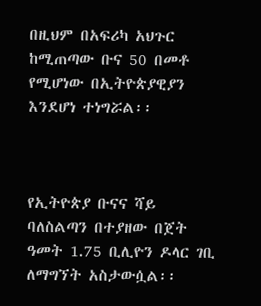በዚህም በአፍሪካ አህጉር ከሚጠጣው ቡና 50 በመቶ የሚሆነው በኢትዮጵያዊያን እንደሆነ ተነግሯል፡፡



የኢትዮጵያ ቡናና ሻይ ባለስልጣን በተያዘው በጀት ዓመት 1.75 ቢሊዮን ዶላር ገቢ ለማግኘት አስታውሷል፡፡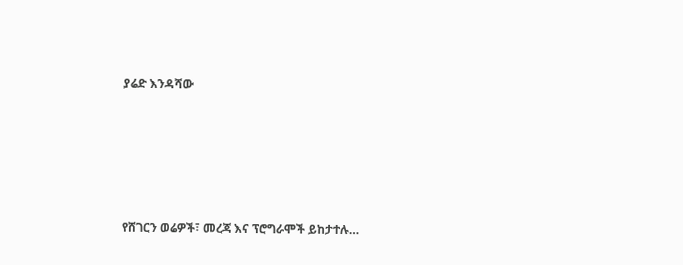ያሬድ እንዳሻው





የሸገርን ወሬዎች፣ መረጃ እና ፕሮግራሞች ይከታተሉ…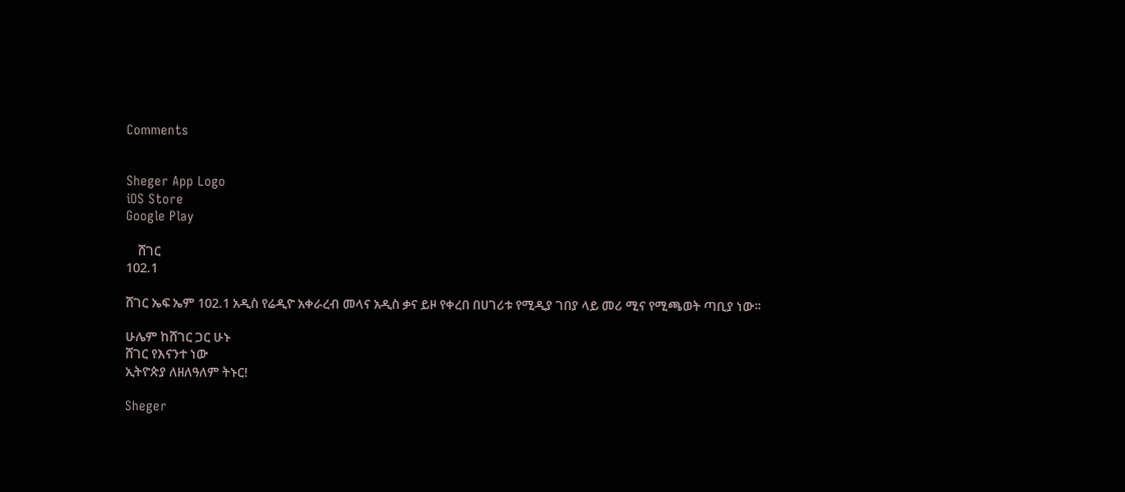Comments


Sheger App Logo
iOS Store
Google Play

    ሸገር
102.1

ሸገር ኤፍ ኤም 102.1 አዲስ የሬዲዮ አቀራረብ መላና አዲስ ቃና ይዞ የቀረበ በሀገሪቱ የሚዲያ ገበያ ላይ መሪ ሚና የሚጫወት ጣቢያ ነው፡፡

ሁሌም ከሸገር ጋር ሁኑ
ሸገር የእናንተ ነው
ኢትዮጵያ ለዘለዓለም ትኑር!

Sheger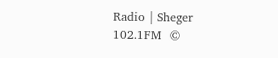Radio | Sheger 102.1FM  ©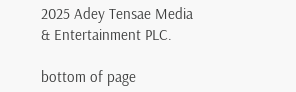2025 Adey Tensae Media & Entertainment PLC.

bottom of page